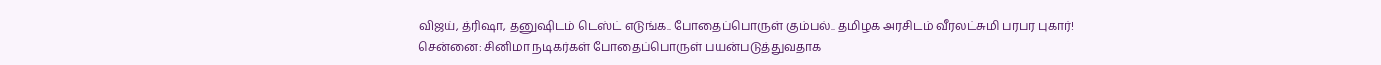விஜய், த்ரிஷா, தனுஷிடம் டெஸ்ட் எடுங்க.. போதைப்பொருள் கும்பல்.. தமிழக அரசிடம் வீரலட்சுமி பரபர புகார்!
சென்னை: சினிமா நடிகர்கள் போதைப்பொருள் பயன்படுத்துவதாக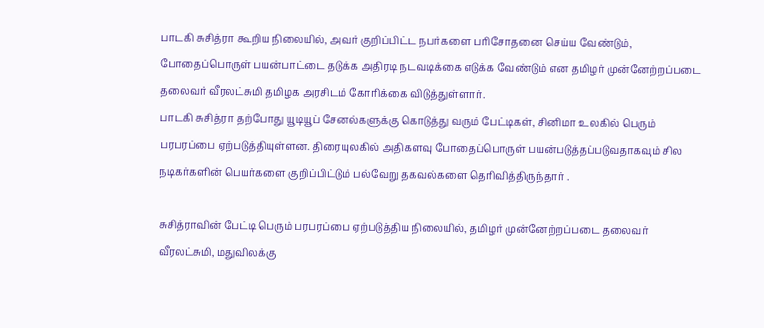பாடகி சுசித்ரா கூறிய நிலையில், அவர் குறிப்பிட்ட நபர்களை பரிசோதனை செய்ய வேண்டும், போதைப்பொருள் பயன்பாட்டை தடுக்க அதிரடி நடவடிக்கை எடுக்க வேண்டும் என தமிழர் முன்னேற்றப்படை தலைவர் வீரலட்சுமி தமிழக அரசிடம் கோரிக்கை விடுத்துள்ளார்.
பாடகி சுசித்ரா தற்போது யூடியூப் சேனல்களுக்கு கொடுத்து வரும் பேட்டிகள், சினிமா உலகில் பெரும் பரபரப்பை ஏற்படுத்தியுள்ளன. திரையுலகில் அதிகளவு போதைப்பொருள் பயன்படுத்தப்படுவதாகவும் சில நடிகர்களின் பெயர்களை குறிப்பிட்டும் பல்வேறு தகவல்களை தெரிவித்திருந்தார் .

சுசித்ராவின் பேட்டி பெரும் பரபரப்பை ஏற்படுத்திய நிலையில், தமிழர் முன்னேற்றப்படை தலைவர் வீரலட்சுமி, மதுவிலக்கு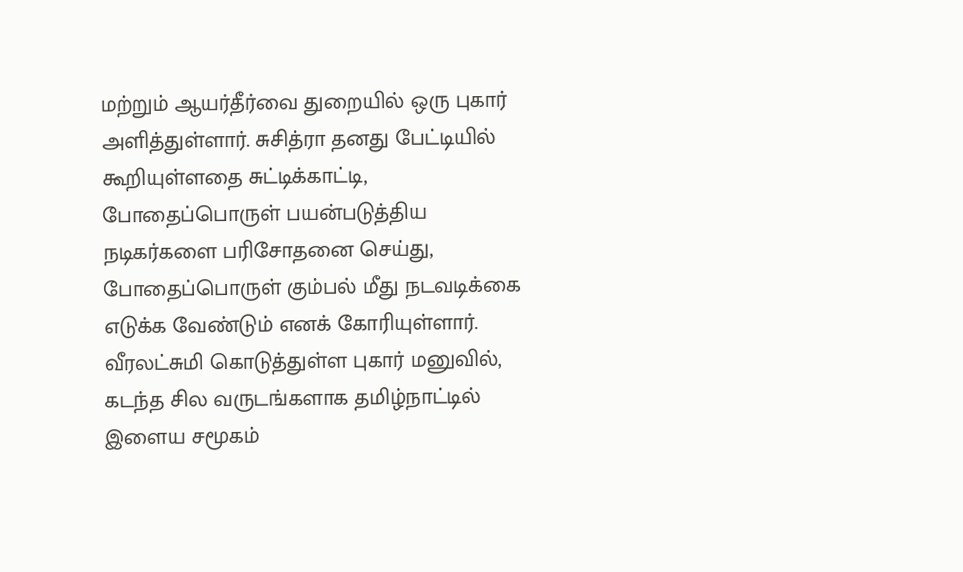மற்றும் ஆயர்தீர்வை துறையில் ஒரு புகார் அளித்துள்ளார். சுசித்ரா தனது பேட்டியில் கூறியுள்ளதை சுட்டிக்காட்டி, போதைப்பொருள் பயன்படுத்திய நடிகர்களை பரிசோதனை செய்து, போதைப்பொருள் கும்பல் மீது நடவடிக்கை எடுக்க வேண்டும் எனக் கோரியுள்ளார்.
வீரலட்சுமி கொடுத்துள்ள புகார் மனுவில், கடந்த சில வருடங்களாக தமிழ்நாட்டில் இளைய சமூகம்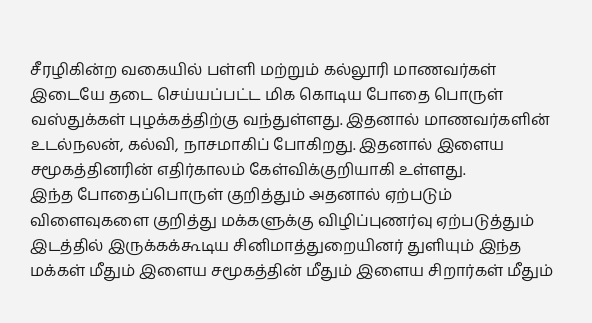சீரழிகின்ற வகையில் பள்ளி மற்றும் கல்லூரி மாணவர்கள் இடையே தடை செய்யப்பட்ட மிக கொடிய போதை பொருள் வஸ்துக்கள் புழக்கத்திற்கு வந்துள்ளது. இதனால் மாணவர்களின் உடல்நலன், கல்வி, நாசமாகிப் போகிறது. இதனால் இளைய சமூகத்தினரின் எதிர்காலம் கேள்விக்குறியாகி உள்ளது.
இந்த போதைப்பொருள் குறித்தும் அதனால் ஏற்படும் விளைவுகளை குறித்து மக்களுக்கு விழிப்புணர்வு ஏற்படுத்தும் இடத்தில் இருக்கக்கூடிய சினிமாத்துறையினர் துளியும் இந்த மக்கள் மீதும் இளைய சமூகத்தின் மீதும் இளைய சிறார்கள் மீதும்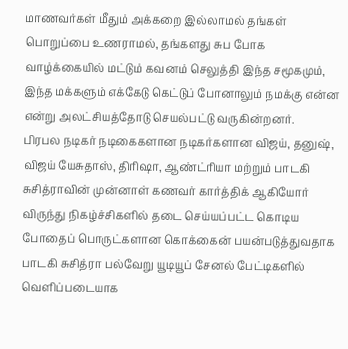மாணவர்கள் மீதும் அக்கறை இல்லாமல் தங்கள் பொறுப்பை உணராமல், தங்களது சுப போக வாழ்க்கையில் மட்டும் கவனம் செலுத்தி இந்த சமூகமும், இந்த மக்களும் எக்கேடு கெட்டுப் போனாலும் நமக்கு என்ன என்று அலட்சியத்தோடு செயல்பட்டு வருகின்றனர்.
பிரபல நடிகர் நடிகைகளான நடிகர்களான விஜய், தனுஷ், விஜய் யேசுதாஸ், திரிஷா, ஆண்ட்ரியா மற்றும் பாடகி சுசித்ராவின் முன்னாள் கணவர் கார்த்திக் ஆகியோர் விருந்து நிகழ்ச்சிகளில் தடை செய்யப்பட்ட கொடிய போதைப் பொருட்களான கொக்கைன் பயன்படுத்துவதாக பாடகி சுசித்ரா பல்வேறு யூடியூப் சேனல் பேட்டிகளில் வெளிப்படையாக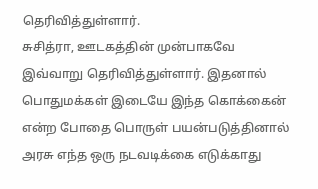தெரிவித்துள்ளார்.
சுசித்ரா, ஊடகத்தின் முன்பாகவே இவ்வாறு தெரிவித்துள்ளார். இதனால் பொதுமக்கள் இடையே இந்த கொக்கைன் என்ற போதை பொருள் பயன்படுத்தினால் அரசு எந்த ஒரு நடவடிக்கை எடுக்காது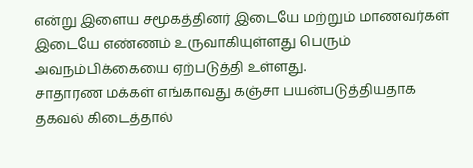என்று இளைய சமூகத்தினர் இடையே மற்றும் மாணவர்கள் இடையே எண்ணம் உருவாகியுள்ளது பெரும் அவநம்பிக்கையை ஏற்படுத்தி உள்ளது.
சாதாரண மக்கள் எங்காவது கஞ்சா பயன்படுத்தியதாக தகவல் கிடைத்தால்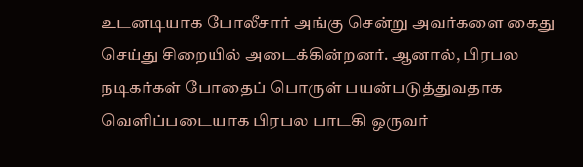உடனடியாக போலீசார் அங்கு சென்று அவர்களை கைது செய்து சிறையில் அடைக்கின்றனர். ஆனால், பிரபல நடிகர்கள் போதைப் பொருள் பயன்படுத்துவதாக வெளிப்படையாக பிரபல பாடகி ஒருவர்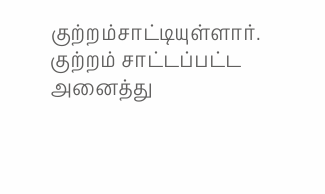குற்றம்சாட்டியுள்ளார்.
குற்றம் சாட்டப்பட்ட அனைத்து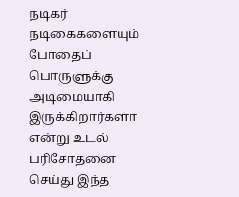நடிகர் நடிகைகளையும் போதைப் பொருளுக்கு அடிமையாகி இருக்கிறார்களா என்று உடல் பரிசோதனை செய்து இந்த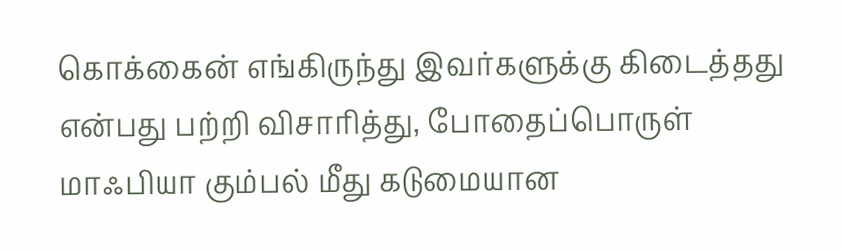கொக்கைன் எங்கிருந்து இவர்களுக்கு கிடைத்தது என்பது பற்றி விசாரித்து, போதைப்பொருள் மாஃபியா கும்பல் மீது கடுமையான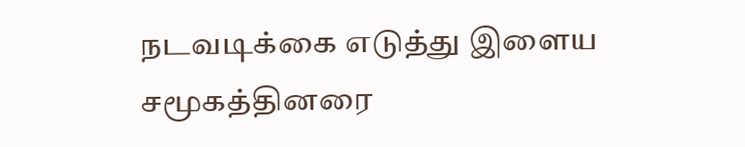நடவடிக்கை எடுத்து இளைய சமூகத்தினரை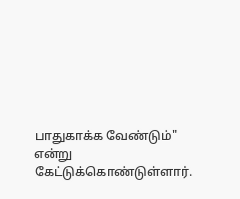பாதுகாக்க வேண்டும்" என்று கேட்டுக்கொண்டுள்ளார்.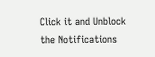Click it and Unblock the Notifications